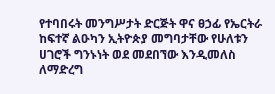የተባበሩት መንግሥታት ድርጅት ዋና ፀኃፊ የኤርትራ ከፍተኛ ልዑካን ኢትዮጵያ መግባታቸው የሁለቱን ሀገሮች ግንኑነት ወደ መደበኘው እንዲመለስ ለማድረግ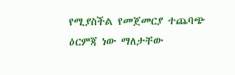የሚያስችል የመጀመርያ ተጨባጭ ዕርምጃ ነው ማለታቸው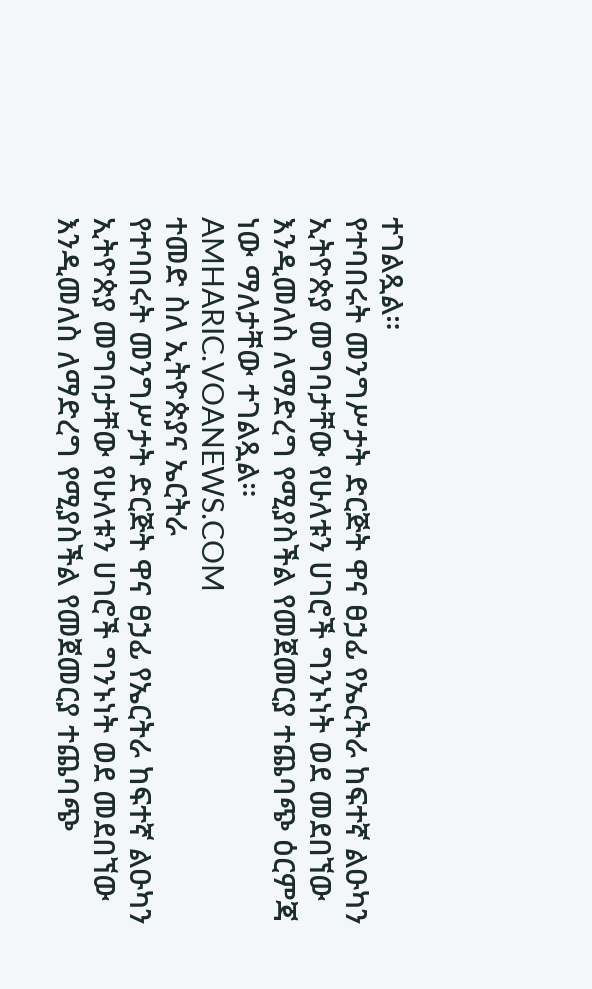ተገልጿል።
የተባበሩት መንግሥታት ድርጅት ዋና ፀኃፊ የኤርትራ ከፍተኛ ልዑካን ኢትዮጵያ መግባታቸው የሁለቱን ሀገሮች ግንኑነት ወደ መደበኘው እንዲመለስ ለማድረግ የሚያስችል የመጀመርያ ተጨባጭ ዕርምጃ ነው ማለታቸው ተገልጿል።
AMHARIC.VOANEWS.COM
ተመድ ስለ ኢትዮጵያና ኤርትራ
የተባበሩት መንግሥታት ድርጅት ዋና ፀኃፊ የኤርትራ ከፍተኛ ልዑካን ኢትዮጵያ መግባታቸው የሁለቱን ሀገሮች ግንኑነት ወደ መደበኘው እንዲመለስ ለማድረግ የሚያስችል የመጀመርያ ተጨባጭ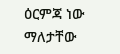ዕርምጃ ነው ማለታቸው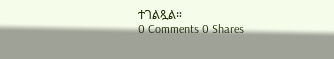ተገልጿል።
0 Comments 0 Shares